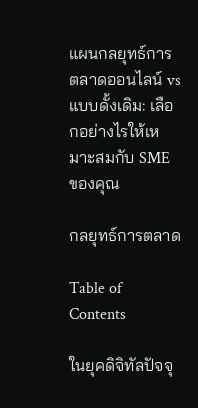แผนกลยุทธ์การตลาดออนไลน์ vs แบบดั้งเดิม: เลือกอย่างไรให้เหมาะสมกับ SME ของคุณ

กลยุทธ์การตลาด

Table of Contents

ในยุคดิจิทัลปัจจุ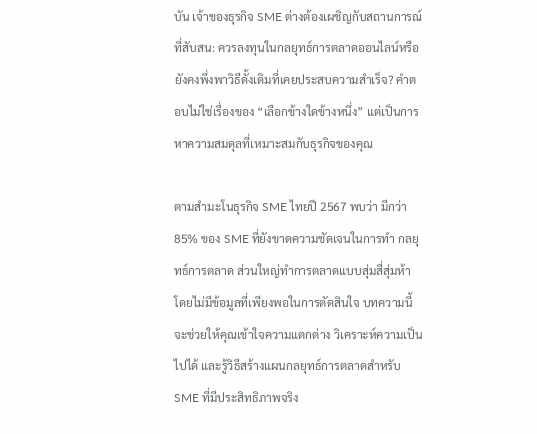บัน เจ้าของธุรกิจ SME ต่างต้องเผชิญกับสถานการณ์ที่สับสน: ควรลงทุนในกลยุทธ์การตลาดออนไลน์หรือยังคงพึ่งพาวิธีดั้งเดิมที่เคยประสบความสำเร็จ? คำตอบไม่ใช่เรื่องของ “เลือกข้างใดข้างหนึ่ง” แต่เป็นการหาความสมดุลที่เหมาะสมกับธุรกิจของคุณ

ตามสำมะโนธุรกิจ SME ไทยปี 2567 พบว่า มีกว่า 85% ของ SME ที่ยังขาดความชัดเจนในการทำ กลยุทธ์การตลาด ส่วนใหญ่ทำการตลาดแบบสุ่มสี่สุ่มห้า โดยไม่มีข้อมูลที่เพียงพอในการตัดสินใจ บทความนี้จะช่วยให้คุณเข้าใจความแตกต่าง วิเคราะห์ความเป็นไปได้ และรู้วิธีสร้างแผนกลยุทธ์การตลาดสำหรับ SME ที่มีประสิทธิภาพจริง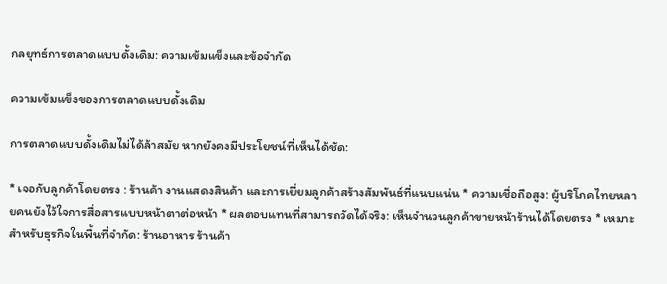กลยุทธ์การตลาดแบบดั้งเดิม: ความเข้มแข็งและข้อจำกัด

ความเข้มแข็งของการตลาดแบบดั้งเดิม

การตลาดแบบดั้งเดิมไม่ได้ล้าสมัย หากยังคงมีประโยชน์ที่เห็นได้ชัด:

* เจอกับลูกค้าโดยตรง : ร้านค้า งานแสดงสินค้า และการเยี่ยมลูกค้าสร้างสัมพันธ์ที่แนบแน่น * ความเชื่อถือสูง: ผู้บริโภคไทยหลายคนยังไว้ใจการสื่อสารแบบหน้าตาต่อหน้า * ผลตอบแทนที่สามารถวัดได้จริง: เห็นจำนวนลูกค้าขายหน้าร้านได้โดยตรง * เหมาะสำหรับธุรกิจในพื้นที่จำกัด: ร้านอาหาร ร้านค้า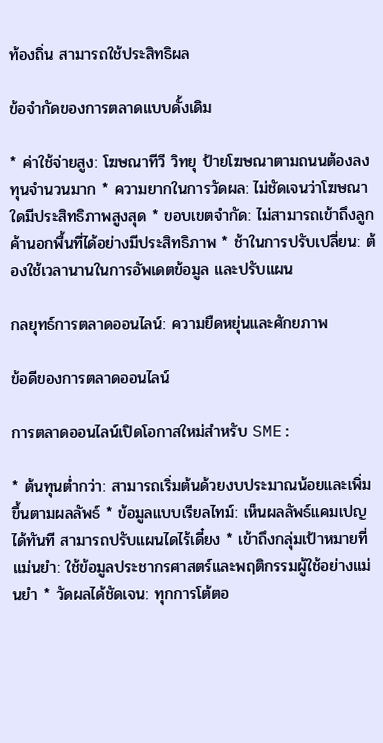ท้องถิ่น สามารถใช้ประสิทธิผล

ข้อจำกัดของการตลาดแบบดั้งเดิม

* ค่าใช้จ่ายสูง: โฆษณาทีวี วิทยุ ป้ายโฆษณาตามถนนต้องลงทุนจำนวนมาก * ความยากในการวัดผล: ไม่ชัดเจนว่าโฆษณาใดมีประสิทธิภาพสูงสุด * ขอบเขตจำกัด: ไม่สามารถเข้าถึงลูกค้านอกพื้นที่ได้อย่างมีประสิทธิภาพ * ช้าในการปรับเปลี่ยน: ต้องใช้เวลานานในการอัพเดตข้อมูล และปรับแผน

กลยุทธ์การตลาดออนไลน์: ความยืดหยุ่นและศักยภาพ

ข้อดีของการตลาดออนไลน์

การตลาดออนไลน์เปิดโอกาสใหม่สำหรับ SME:

* ต้นทุนต่ำกว่า: สามารถเริ่มต้นด้วยงบประมาณน้อยและเพิ่มขึ้นตามผลลัพธ์ * ข้อมูลแบบเรียลไทม์: เห็นผลลัพธ์แคมเปญได้ทันที สามารถปรับแผนไดไร้เดี๋ยง * เข้าถึงกลุ่มเป้าหมายที่แม่นยำ: ใช้ข้อมูลประชากรศาสตร์และพฤติกรรมผู้ใช้อย่างแม่นยำ * วัดผลได้ชัดเจน: ทุกการโต้ตอ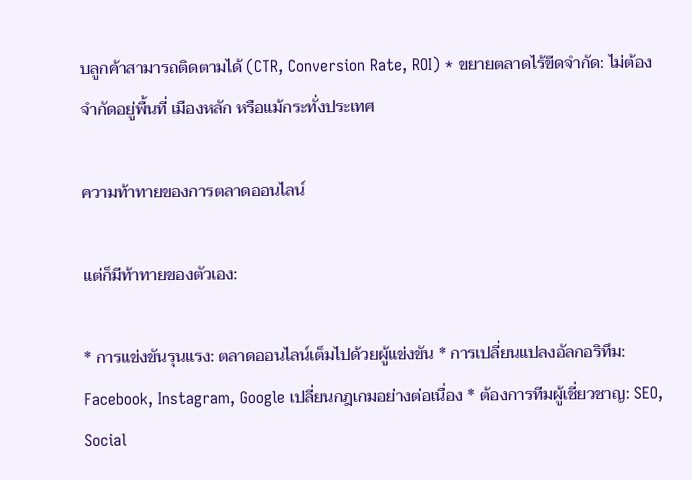บลูกค้าสามารถติดตามได้ (CTR, Conversion Rate, ROI) * ขยายตลาดไร้ขีดจำกัด: ไม่ต้องจำกัดอยู่พื้นที่ เมืองหลัก หรือแม้กระทั่งประเทศ

ความท้าทายของการตลาดออนไลน์

แต่ก็มีท้าทายของตัวเอง:

* การแข่งขันรุนแรง: ตลาดออนไลน์เต็มไปด้วยผู้แข่งขัน * การเปลี่ยนแปลงอัลกอริทึม: Facebook, Instagram, Google เปลี่ยนกฎเกมอย่างต่อเนื่อง * ต้องการทีมผู้เชี่ยวชาญ: SEO, Social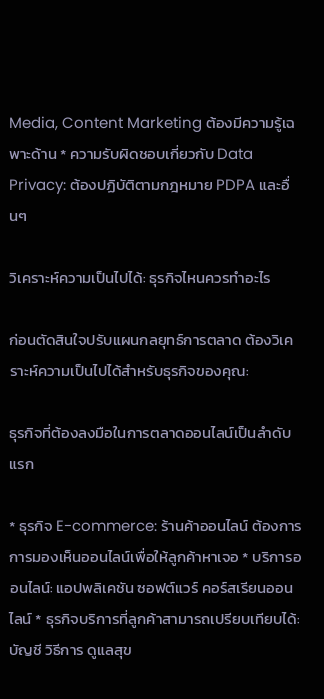Media, Content Marketing ต้องมีความรู้เฉพาะด้าน * ความรับผิดชอบเกี่ยวกับ Data Privacy: ต้องปฏิบัติตามกฎหมาย PDPA และอื่นๆ

วิเคราะห์ความเป็นไปได้: ธุรกิจไหนควรทำอะไร

ก่อนตัดสินใจปรับแผนกลยุทธ์การตลาด ต้องวิเคราะห์ความเป็นไปได้สำหรับธุรกิจของคุณ:

ธุรกิจที่ต้องลงมือในการตลาดออนไลน์เป็นลำดับแรก

* ธุรกิจ E-commerce: ร้านค้าออนไลน์ ต้องการการมองเห็นออนไลน์เพื่อให้ลูกค้าหาเจอ * บริการออนไลน์: แอปพลิเคชัน ซอฟต์แวร์ คอร์สเรียนออนไลน์ * ธุรกิจบริการที่ลูกค้าสามารถเปรียบเทียบได้: บัญชี วิธีการ ดูแลสุข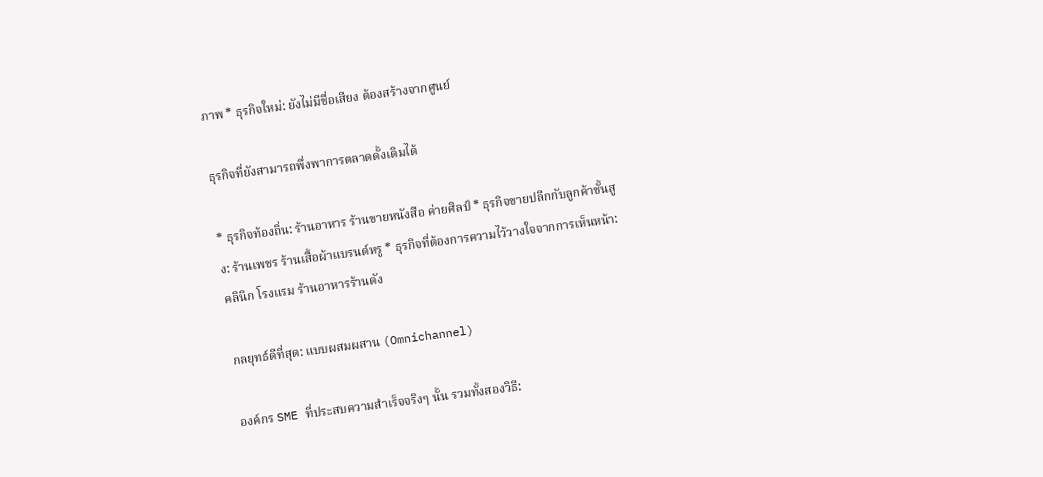ภาพ * ธุรกิจใหม่: ยังไม่มีชื่อเสียง ต้องสร้างจากศูนย์

ธุรกิจที่ยังสามารถพึ่งพาการตลาดดั้งเดิมได้

* ธุรกิจท้องถิ่น: ร้านอาหาร ร้านขายหนังสือ ค่ายศิลป์ * ธุรกิจขายปลีกกับลูกค้าชั้นสูง: ร้านเพชร ร้านเสื้อผ้าแบรนด์หรู * ธุรกิจที่ต้องการความไว้วางใจจากการเห็นหน้า: คลินิก โรงแรม ร้านอาหารร้านดัง

กลยุทธ์ดีที่สุด: แบบผสมผสาน (Omnichannel)

องค์กร SME ที่ประสบความสำเร็จจริงๆ นั้น รวมทั้งสองวิธี: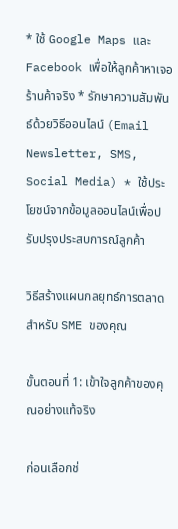* ใช้ Google Maps และ Facebook เพื่อให้ลูกค้าหาเจอร้านค้าจริง * รักษาความสัมพันธ์ด้วยวิธีออนไลน์ (Email Newsletter, SMS, Social Media) * ใช้ประโยชน์จากข้อมูลออนไลน์เพื่อปรับปรุงประสบการณ์ลูกค้า

วิธีสร้างแผนกลยุทธ์การตลาดสำหรับ SME ของคุณ

ขั้นตอนที่ 1: เข้าใจลูกค้าของคุณอย่างแท้จริง

ก่อนเลือกช่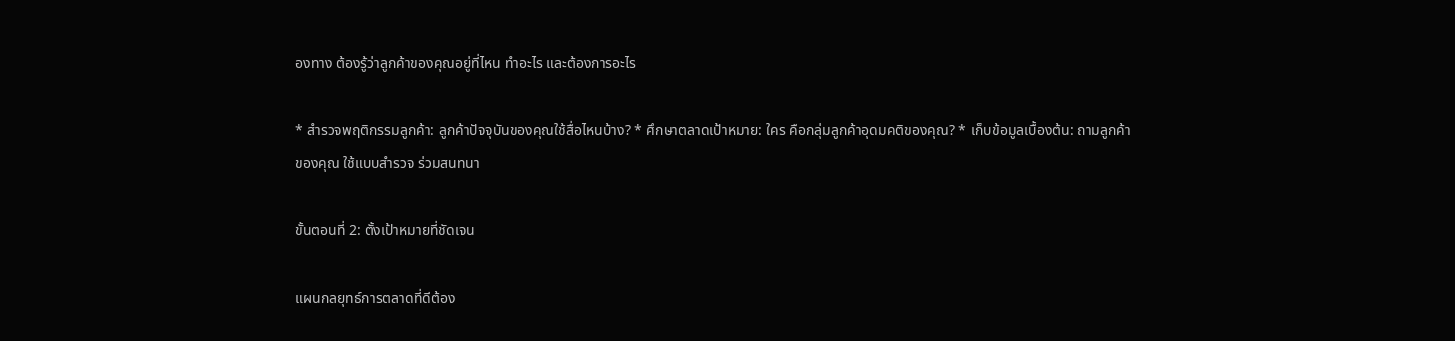องทาง ต้องรู้ว่าลูกค้าของคุณอยู่ที่ไหน ทำอะไร และต้องการอะไร

* สำรวจพฤติกรรมลูกค้า: ลูกค้าปัจจุบันของคุณใช้สื่อไหนบ้าง? * ศึกษาตลาดเป้าหมาย: ใคร คือกลุ่มลูกค้าอุดมคติของคุณ? * เก็บข้อมูลเบื้องต้น: ถามลูกค้าของคุณ ใช้แบบสำรวจ ร่วมสนทนา

ขั้นตอนที่ 2: ตั้งเป้าหมายที่ชัดเจน

แผนกลยุทธ์การตลาดที่ดีต้อง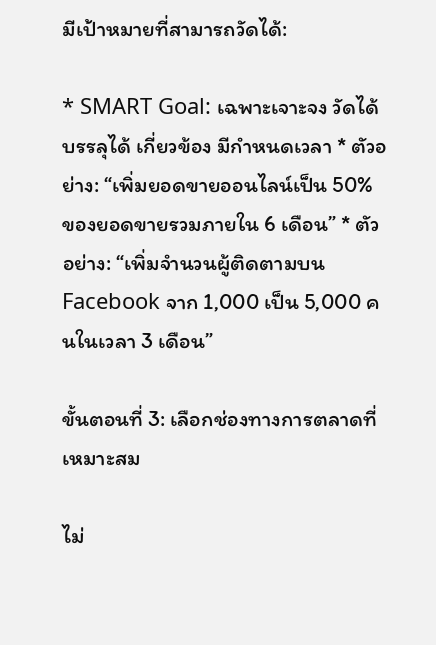มีเป้าหมายที่สามารถวัดได้:

* SMART Goal: เฉพาะเจาะจง วัดได้ บรรลุได้ เกี่ยวข้อง มีกำหนดเวลา * ตัวอย่าง: “เพิ่มยอดขายออนไลน์เป็น 50% ของยอดขายรวมภายใน 6 เดือน” * ตัวอย่าง: “เพิ่มจำนวนผู้ติดตามบน Facebook จาก 1,000 เป็น 5,000 คนในเวลา 3 เดือน”

ขั้นตอนที่ 3: เลือกช่องทางการตลาดที่เหมาะสม

ไม่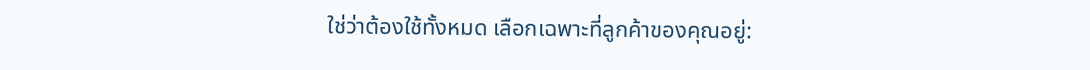ใช่ว่าต้องใช้ทั้งหมด เลือกเฉพาะที่ลูกค้าของคุณอยู่: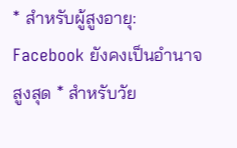* สำหรับผู้สูงอายุ: Facebook ยังคงเป็นอำนาจสูงสุด * สำหรับวัย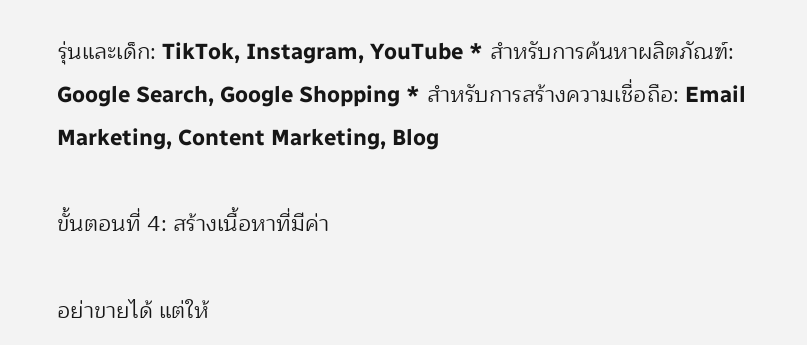รุ่นและเด็ก: TikTok, Instagram, YouTube * สำหรับการค้นหาผลิตภัณฑ์: Google Search, Google Shopping * สำหรับการสร้างความเชื่อถือ: Email Marketing, Content Marketing, Blog

ขั้นตอนที่ 4: สร้างเนื้อหาที่มีค่า

อย่าขายได้ แต่ให้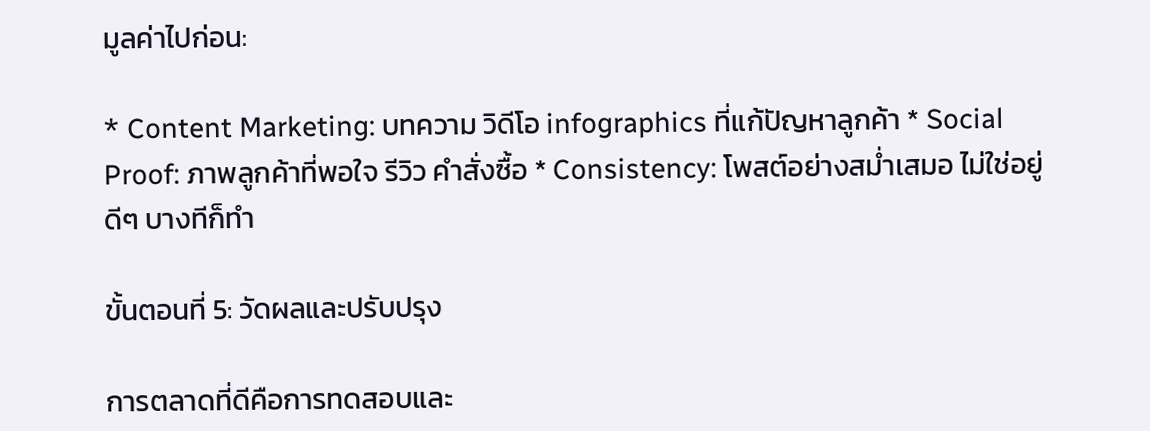มูลค่าไปก่อน:

* Content Marketing: บทความ วิดีโอ infographics ที่แก้ปัญหาลูกค้า * Social Proof: ภาพลูกค้าที่พอใจ รีวิว คำสั่งซื้อ * Consistency: โพสต์อย่างสม่ำเสมอ ไม่ใช่อยู่ดีๆ บางทีก็ทำ

ขั้นตอนที่ 5: วัดผลและปรับปรุง

การตลาดที่ดีคือการทดสอบและ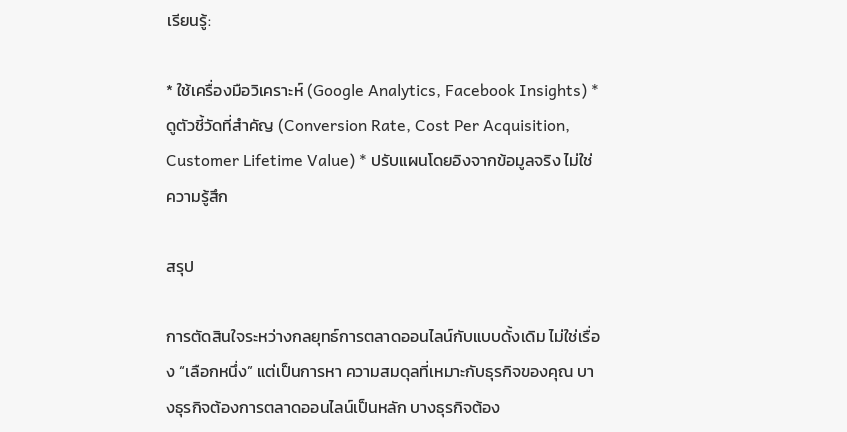เรียนรู้:

* ใช้เครื่องมือวิเคราะห์ (Google Analytics, Facebook Insights) * ดูตัวชี้วัดที่สำคัญ (Conversion Rate, Cost Per Acquisition, Customer Lifetime Value) * ปรับแผนโดยอิงจากข้อมูลจริง ไม่ใช่ความรู้สึก

สรุป

การตัดสินใจระหว่างกลยุทธ์การตลาดออนไลน์กับแบบดั้งเดิม ไม่ใช่เรื่อง “เลือกหนึ่ง” แต่เป็นการหา ความสมดุลที่เหมาะกับธุรกิจของคุณ บางธุรกิจต้องการตลาดออนไลน์เป็นหลัก บางธุรกิจต้อง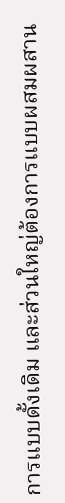การแบบดั้งเดิม และส่วนใหญ่ต้องการแบบผสมผสาน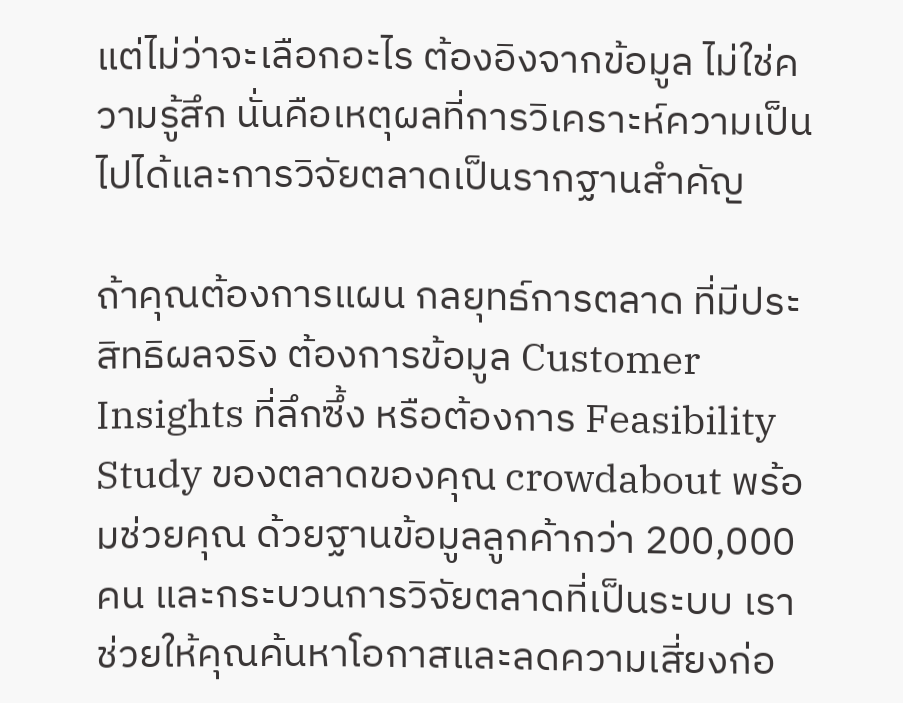แต่ไม่ว่าจะเลือกอะไร ต้องอิงจากข้อมูล ไม่ใช่ความรู้สึก นั่นคือเหตุผลที่การวิเคราะห์ความเป็นไปได้และการวิจัยตลาดเป็นรากฐานสำคัญ

ถ้าคุณต้องการแผน กลยุทธ์การตลาด ที่มีประสิทธิผลจริง ต้องการข้อมูล Customer Insights ที่ลึกซึ้ง หรือต้องการ Feasibility Study ของตลาดของคุณ crowdabout พร้อมช่วยคุณ ด้วยฐานข้อมูลลูกค้ากว่า 200,000 คน และกระบวนการวิจัยตลาดที่เป็นระบบ เราช่วยให้คุณค้นหาโอกาสและลดความเสี่ยงก่อ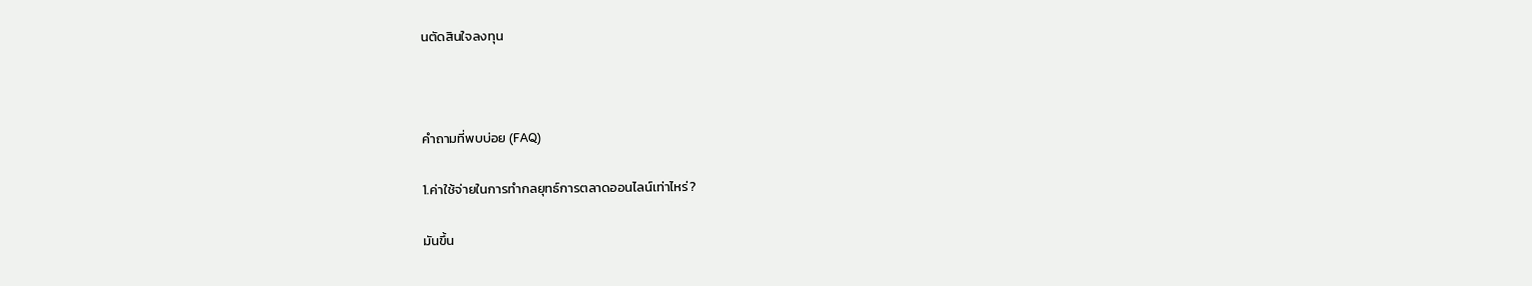นตัดสินใจลงทุน



คำถามที่พบบ่อย (FAQ)

1.ค่าใช้จ่ายในการทำกลยุทธ์การตลาดออนไลน์เท่าไหร่?

มันขึ้น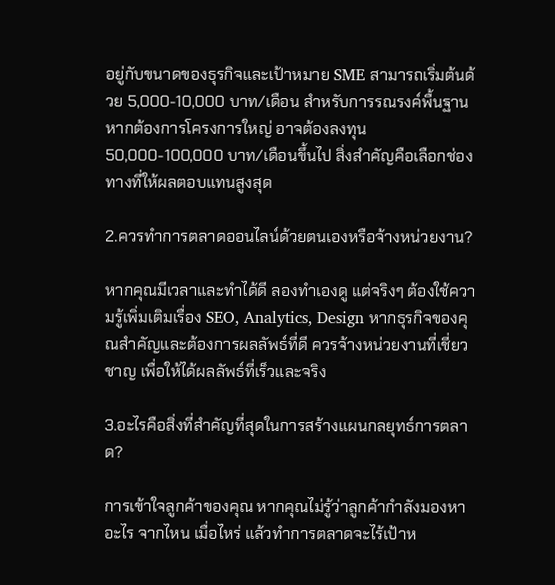อยู่กับขนาดของธุรกิจและเป้าหมาย SME สามารถเริ่มต้นด้วย 5,000-10,000 บาท/เดือน สำหรับการรณรงค์พื้นฐาน หากต้องการโครงการใหญ่ อาจต้องลงทุน 50,000-100,000 บาท/เดือนขึ้นไป สิ่งสำคัญคือเลือกช่องทางที่ให้ผลตอบแทนสูงสุด

2.ควรทำการตลาดออนไลน์ด้วยตนเองหรือจ้างหน่วยงาน?

หากคุณมีเวลาและทำได้ดี ลองทำเองดู แต่จริงๆ ต้องใช้ความรู้เพิ่มเติมเรื่อง SEO, Analytics, Design หากธุรกิจของคุณสำคัญและต้องการผลลัพธ์ที่ดี ควรจ้างหน่วยงานที่เชี่ยวชาญ เพื่อให้ได้ผลลัพธ์ที่เร็วและจริง

3.อะไรคือสิ่งที่สำคัญที่สุดในการสร้างแผนกลยุทธ์การตลาด?

การเข้าใจลูกค้าของคุณ หากคุณไม่รู้ว่าลูกค้ากำลังมองหาอะไร จากไหน เมื่อไหร่ แล้วทำการตลาดจะไร้เป้าห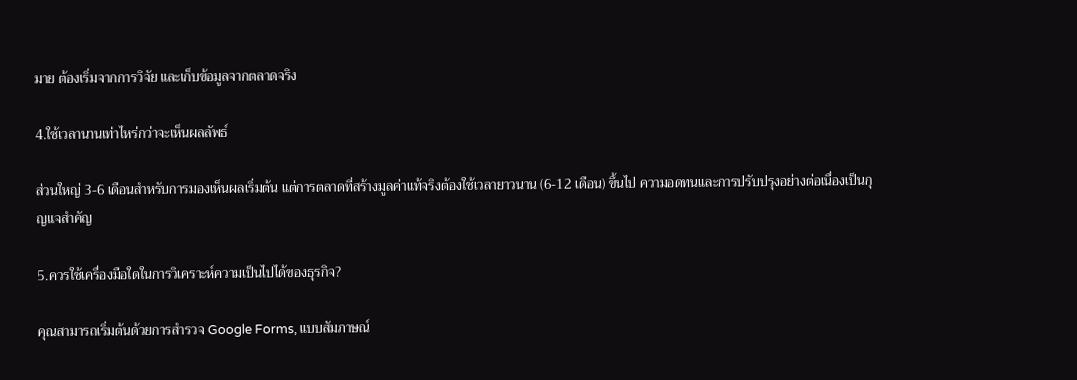มาย ต้องเริ่มจากการวิจัย และเก็บข้อมูลจากตลาดจริง

4.ใช้เวลานานเท่าไหร่กว่าจะเห็นผลลัพธ์

ส่วนใหญ่ 3-6 เดือนสำหรับการมองเห็นผลเริ่มต้น แต่การตลาดที่สร้างมูลค่าแท้จริงต้องใช้เวลายาวนาน (6-12 เดือน) ขึ้นไป ความอดทนและการปรับปรุงอย่างต่อเนื่องเป็นกุญแจสำคัญ

5.ควรใช้เครื่องมือใดในการวิเคราะห์ความเป็นไปได้ของธุรกิจ?

คุณสามารถเริ่มต้นด้วยการสำรวจ Google Forms, แบบสัมภาษณ์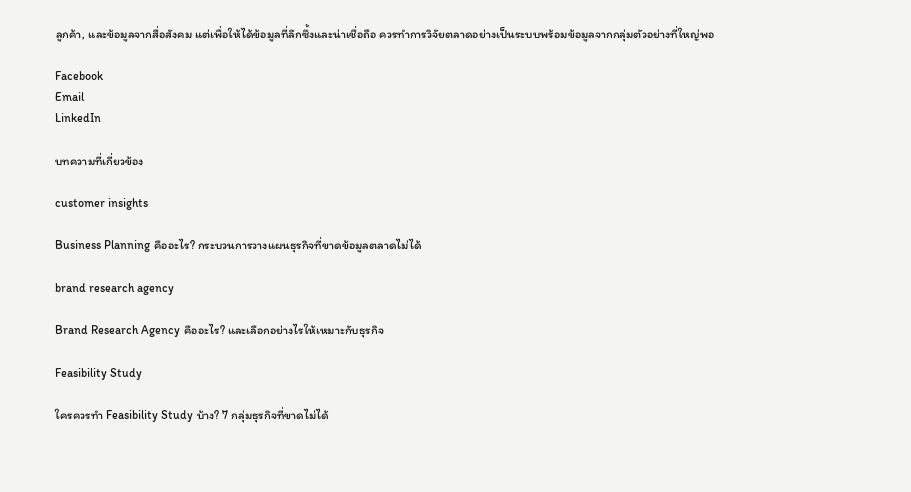ลูกค้า, และข้อมูลจากสื่อสังคม แต่เพื่อให้ได้ข้อมูลที่ลึกซึ้งและน่าเชื่อถือ ควรทำการวิจัยตลาดอย่างเป็นระบบพร้อมข้อมูลจากกลุ่มตัวอย่างที่ใหญ่พอ

Facebook
Email
LinkedIn

บทความที่เกี่ยวข้อง

customer insights

Business Planning คืออะไร? กระบวนการวางแผนธุรกิจที่ขาดข้อมูลตลาดไม่ได้

brand research agency

Brand Research Agency คืออะไร? และเลือกอย่างไรให้เหมาะกับธุรกิจ

Feasibility Study

ใครควรทำ Feasibility Study บ้าง? 7 กลุ่มธุรกิจที่ขาดไม่ได้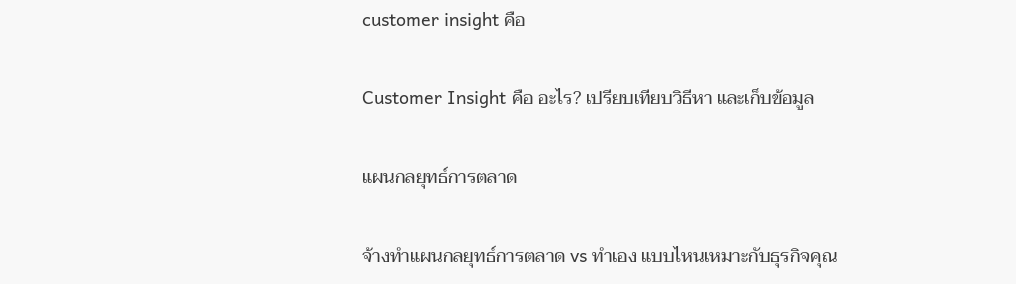customer insight คือ

Customer Insight คือ อะไร? เปรียบเทียบวิธีหา และเก็บข้อมูล

แผนกลยุทธ์การตลาด

จ้างทำแผนกลยุทธ์การตลาด vs ทำเอง แบบไหนเหมาะกับธุรกิจคุณ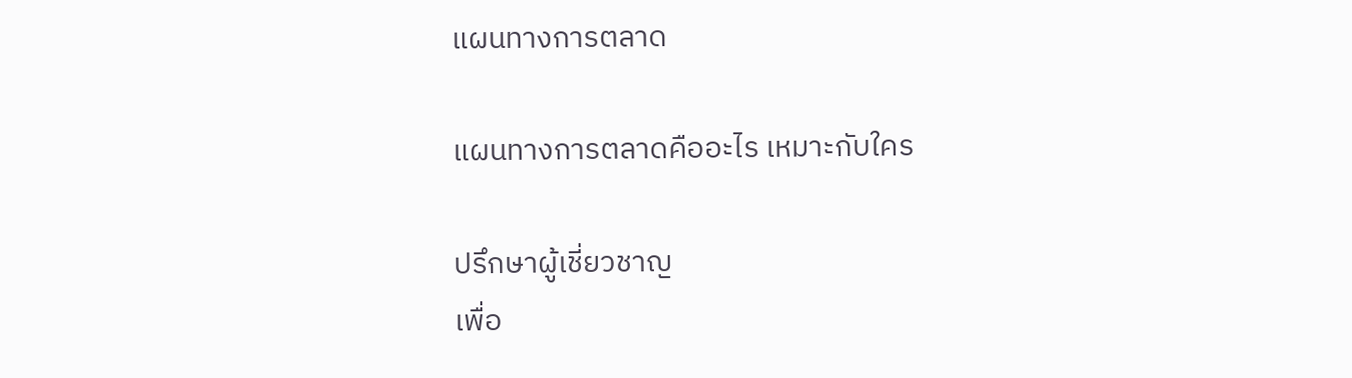แผนทางการตลาด

แผนทางการตลาดคืออะไร เหมาะกับใคร

ปรึกษาผู้เชี่ยวชาญ
เพื่อ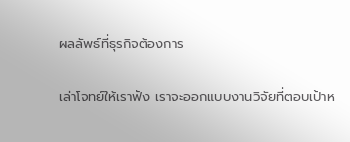ผลลัพธ์ที่ธุรกิจต้องการ

เล่าโจทย์ให้เราฟัง เราจะออกแบบงานวิจัยที่ตอบเป้าห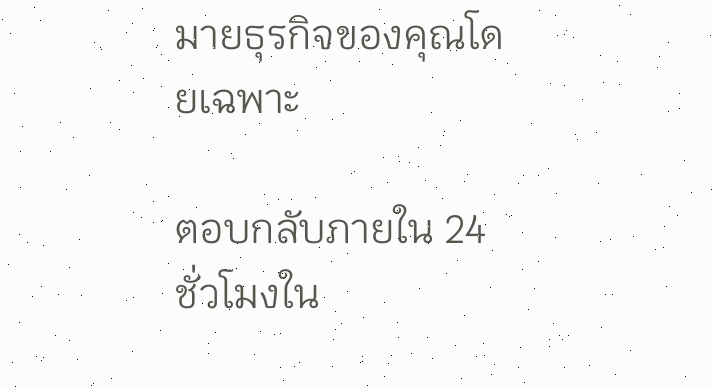มายธุรกิจของคุณโดยเฉพาะ

ตอบกลับภายใน 24 ชั่วโมงใน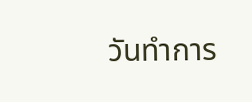วันทำการ